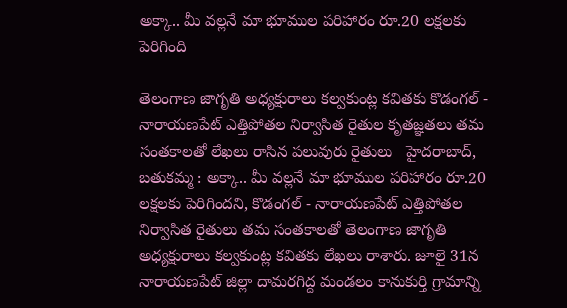అక్కా.. మీ వల్లనే మా భూముల పరిహారం రూ.20 లక్షలకు పెరిగింది

తెలంగాణ జాగృతి అధ్యక్షురాలు కల్వకుంట్ల కవితకు కొడంగల్ - నారాయణపేట్ ఎత్తిపోతల నిర్వాసిత రైతుల కృతజ్ఞతలు తమ సంతకాలతో లేఖలు రాసిన పలువురు రైతులు   హైదరాబాద్, బతుకమ్మ : అక్కా.. మీ వల్లనే మా భూముల పరిహారం రూ.20 లక్షలకు పెరిగిందని, కొడంగల్ - నారాయణపేట్ ఎత్తిపోతల నిర్వాసిత రైతులు తమ సంతకాలతో తెలంగాణ జాగృతి అధ్యక్షురాలు కల్వకుంట్ల కవితకు లేఖలు రాశారు. జూలై 31న నారాయణపేట్ జిల్లా దామరగిద్ద మండలం కానుకుర్తి గ్రామాన్ని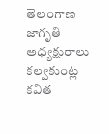తెలంగాణ జాగృతి అధ్యక్షురాలు కల్వకుంట్ల కవిత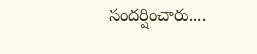సందర్షించారు....